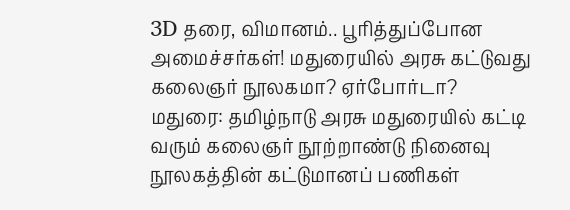3D தரை, விமானம்.. பூரித்துப்போன அமைச்சர்கள்! மதுரையில் அரசு கட்டுவது கலைஞர் நூலகமா? ஏர்போர்டா?
மதுரை: தமிழ்நாடு அரசு மதுரையில் கட்டி வரும் கலைஞர் நூற்றாண்டு நினைவு நூலகத்தின் கட்டுமானப் பணிகள்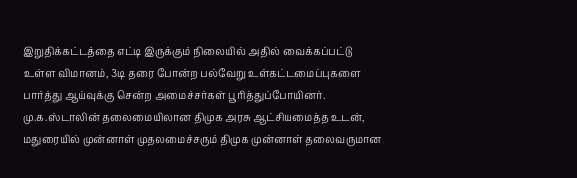இறுதிக்கட்டத்தை எட்டி இருக்கும் நிலையில் அதில் வைக்கப்பட்டு உள்ள விமானம், 3டி தரை போன்ற பல்வேறு உள்கட்டமைப்புகளை பார்த்து ஆய்வுக்கு சென்ற அமைச்சர்கள் பூரித்துப்போயினர்.
மு.க.ஸ்டாலின் தலைமையிலான திமுக அரசு ஆட்சியமைத்த உடன், மதுரையில் முன்னாள் முதலமைச்சரும் திமுக முன்னாள் தலைவருமான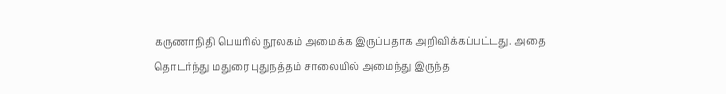கருணாநிதி பெயரில் நூலகம் அமைக்க இருப்பதாக அறிவிக்கப்பட்டது. அதை தொடர்ந்து மதுரை புதுநத்தம் சாலையில் அமைந்து இருந்த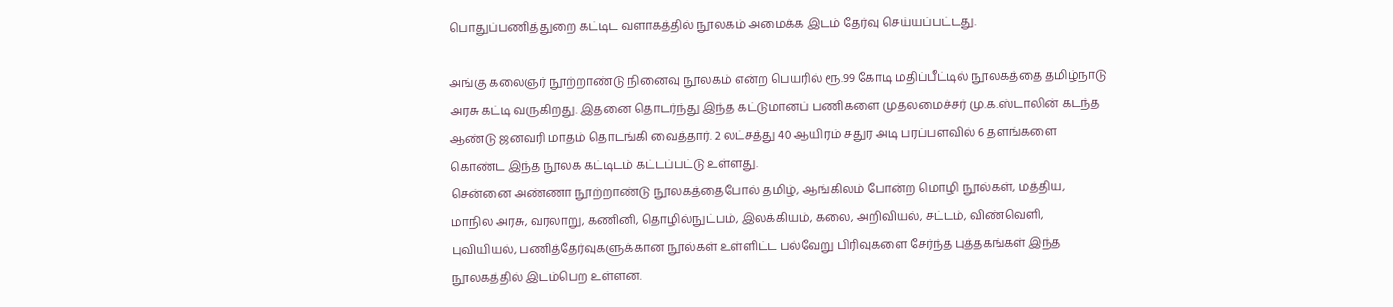பொதுப்பணித்துறை கட்டிட வளாகத்தில் நூலகம் அமைக்க இடம் தேர்வு செய்யப்பட்டது.

அங்கு கலைஞர் நூற்றாண்டு நினைவு நூலகம் என்ற பெயரில் ரூ.99 கோடி மதிப்பீட்டில் நூலகத்தை தமிழ்நாடு அரசு கட்டி வருகிறது. இதனை தொடர்ந்து இந்த கட்டுமானப் பணிகளை முதலமைச்சர் மு.க.ஸ்டாலின் கடந்த ஆண்டு ஜனவரி மாதம் தொடங்கி வைத்தார். 2 லட்சத்து 40 ஆயிரம் சதுர அடி பரப்பளவில் 6 தளங்களை கொண்ட இந்த நூலக கட்டிடம் கட்டப்பட்டு உள்ளது.
சென்னை அண்ணா நூற்றாண்டு நூலகத்தைபோல் தமிழ், ஆங்கிலம் போன்ற மொழி நூல்கள், மத்திய, மாநில அரசு, வரலாறு, கணினி, தொழில்நுட்பம், இலக்கியம், கலை, அறிவியல், சட்டம், விண்வெளி, புவியியல், பணித்தேர்வுகளுக்கான நூல்கள் உள்ளிட்ட பல்வேறு பிரிவுகளை சேர்ந்த புத்தகங்கள் இந்த நூலகத்தில் இடம்பெற உள்ளன.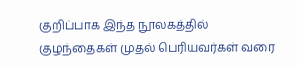குறிப்பாக இந்த நூலகத்தில் குழந்தைகள் முதல் பெரியவர்கள் வரை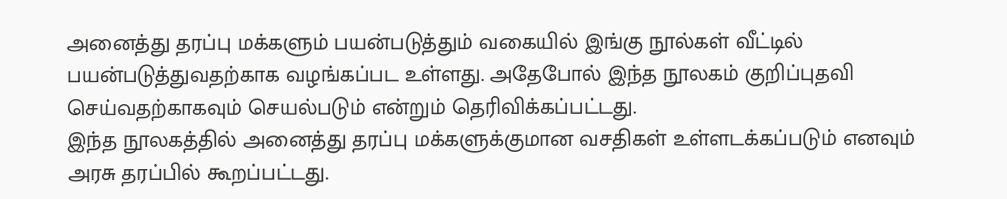அனைத்து தரப்பு மக்களும் பயன்படுத்தும் வகையில் இங்கு நூல்கள் வீட்டில் பயன்படுத்துவதற்காக வழங்கப்பட உள்ளது. அதேபோல் இந்த நூலகம் குறிப்புதவி செய்வதற்காகவும் செயல்படும் என்றும் தெரிவிக்கப்பட்டது.
இந்த நூலகத்தில் அனைத்து தரப்பு மக்களுக்குமான வசதிகள் உள்ளடக்கப்படும் எனவும் அரசு தரப்பில் கூறப்பட்டது.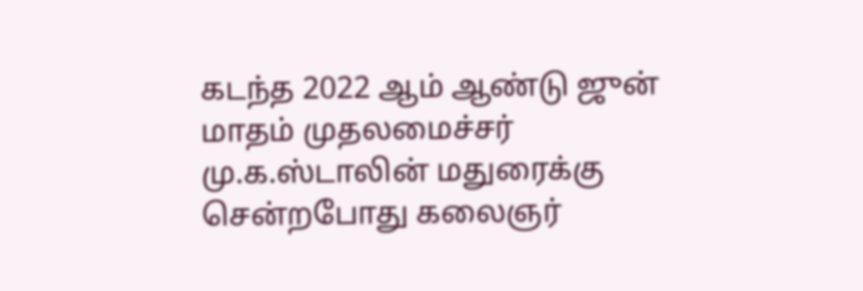கடந்த 2022 ஆம் ஆண்டு ஜுன் மாதம் முதலமைச்சர் மு.க.ஸ்டாலின் மதுரைக்கு சென்றபோது கலைஞர்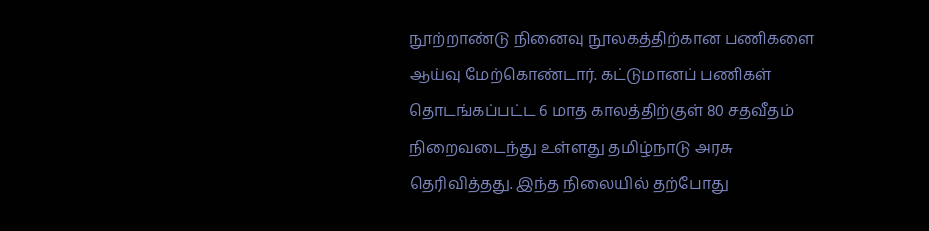நூற்றாண்டு நினைவு நூலகத்திற்கான பணிகளை ஆய்வு மேற்கொண்டார். கட்டுமானப் பணிகள் தொடங்கப்பட்ட 6 மாத காலத்திற்குள் 80 சதவீதம் நிறைவடைந்து உள்ளது தமிழ்நாடு அரசு தெரிவித்தது. இந்த நிலையில் தற்போது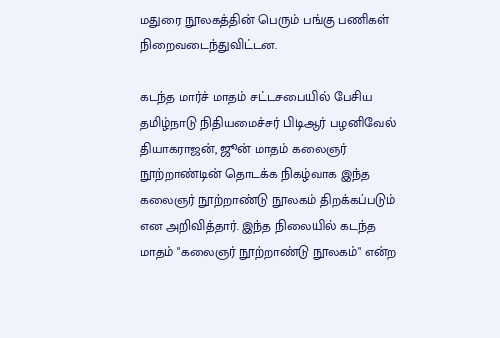மதுரை நூலகத்தின் பெரும் பங்கு பணிகள் நிறைவடைந்துவிட்டன.

கடந்த மார்ச் மாதம் சட்டசபையில் பேசிய தமிழ்நாடு நிதியமைச்சர் பிடிஆர் பழனிவேல் தியாகராஜன், ஜூன் மாதம் கலைஞர் நூற்றாண்டின் தொடக்க நிகழ்வாக இந்த கலைஞர் நூற்றாண்டு நூலகம் திறக்கப்படும் என அறிவித்தார். இந்த நிலையில் கடந்த மாதம் "கலைஞர் நூற்றாண்டு நூலகம்" என்ற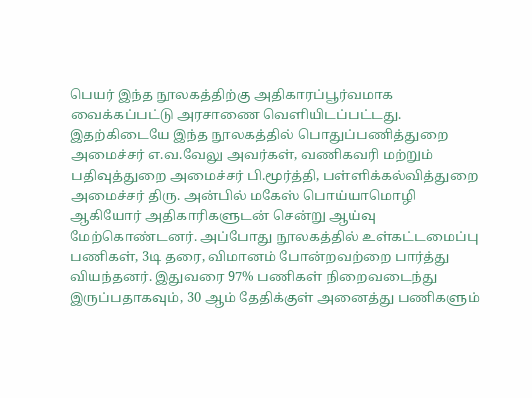பெயர் இந்த நூலகத்திற்கு அதிகாரப்பூர்வமாக வைக்கப்பட்டு அரசாணை வெளியிடப்பட்டது.
இதற்கிடையே இந்த நூலகத்தில் பொதுப்பணித்துறை அமைச்சர் எ.வ.வேலு அவர்கள், வணிகவரி மற்றும் பதிவுத்துறை அமைச்சர் பி.மூர்த்தி, பள்ளிக்கல்வித்துறை அமைச்சர் திரு. அன்பில் மகேஸ் பொய்யாமொழி ஆகியோர் அதிகாரிகளுடன் சென்று ஆய்வு மேற்கொண்டனர். அப்போது நூலகத்தில் உள்கட்டமைப்பு பணிகள், 3டி தரை, விமானம் போன்றவற்றை பார்த்து வியந்தனர். இதுவரை 97% பணிகள் நிறைவடைந்து இருப்பதாகவும், 30 ஆம் தேதிக்குள் அனைத்து பணிகளும்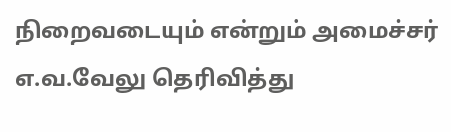நிறைவடையும் என்றும் அமைச்சர் எ.வ.வேலு தெரிவித்து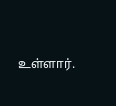உள்ளார்.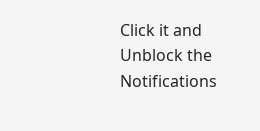Click it and Unblock the Notifications